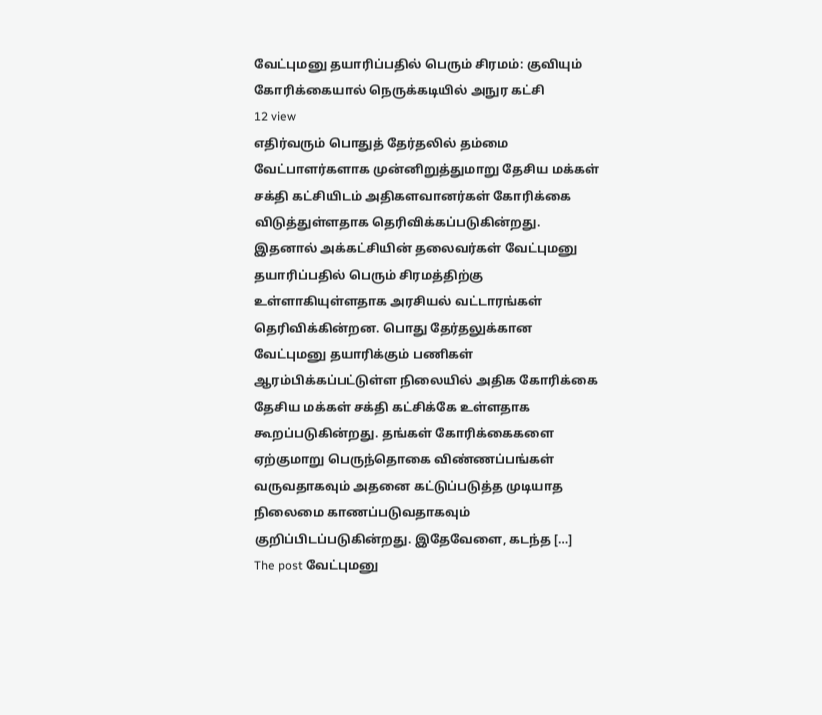வேட்புமனு தயாரிப்பதில் பெரும் சிரமம்: குவியும் கோரிக்கையால் நெருக்கடியில் அநுர கட்சி
12 view
எதிர்வரும் பொதுத் தேர்தலில் தம்மை வேட்பாளர்களாக முன்னிறுத்துமாறு தேசிய மக்கள் சக்தி கட்சியிடம் அதிகளவானர்கள் கோரிக்கை விடுத்துள்ளதாக தெரிவிக்கப்படுகின்றது. இதனால் அக்கட்சியின் தலைவர்கள் வேட்புமனு தயாரிப்பதில் பெரும் சிரமத்திற்கு உள்ளாகியுள்ளதாக அரசியல் வட்டாரங்கள் தெரிவிக்கின்றன. பொது தேர்தலுக்கான வேட்புமனு தயாரிக்கும் பணிகள் ஆரம்பிக்கப்பட்டுள்ள நிலையில் அதிக கோரிக்கை தேசிய மக்கள் சக்தி கட்சிக்கே உள்ளதாக கூறப்படுகின்றது. தங்கள் கோரிக்கைகளை ஏற்குமாறு பெருந்தொகை விண்ணப்பங்கள் வருவதாகவும் அதனை கட்டுப்படுத்த முடியாத நிலைமை காணப்படுவதாகவும் குறிப்பிடப்படுகின்றது. இதேவேளை, கடந்த […]
The post வேட்புமனு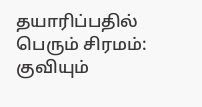தயாரிப்பதில் பெரும் சிரமம்: குவியும்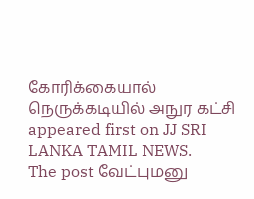கோரிக்கையால் நெருக்கடியில் அநுர கட்சி appeared first on JJ SRI LANKA TAMIL NEWS.
The post வேட்புமனு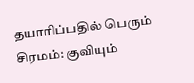தயாரிப்பதில் பெரும் சிரமம்: குவியும்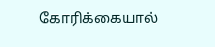கோரிக்கையால்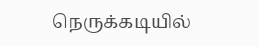நெருக்கடியில்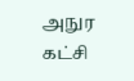அநுர கட்சி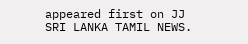appeared first on JJ SRI LANKA TAMIL NEWS.